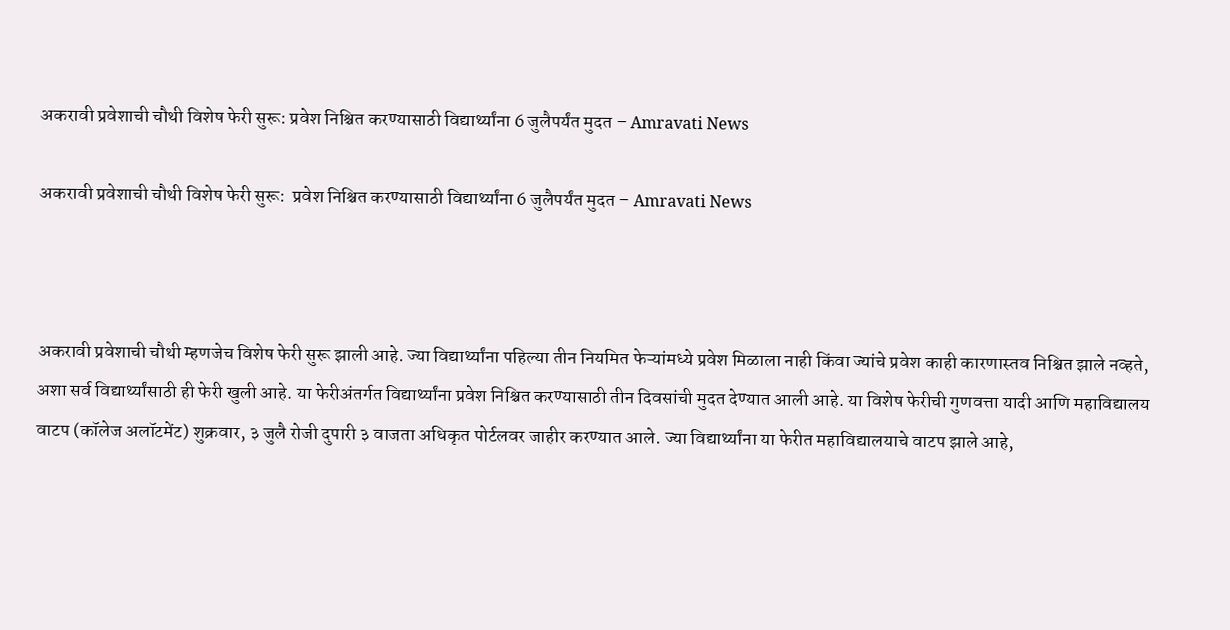अकरावी प्रवेशाची चौथी विशेष फेरी सुरू: प्रवेश निश्चित करण्यासाठी विद्यार्थ्यांना 6 जुलैपर्यंत मुदत – Amravati News

अकरावी प्रवेशाची चौथी विशेष फेरी सुरू:  प्रवेश निश्चित करण्यासाठी विद्यार्थ्यांना 6 जुलैपर्यंत मुदत – Amravati News



अकरावी प्रवेशाची चौथी म्हणजेच विशेष फेरी सुरू झाली आहे. ज्या विद्यार्थ्यांना पहिल्या तीन नियमित फेऱ्यांमध्ये प्रवेश मिळाला नाही किंवा ज्यांचे प्रवेश काही कारणास्तव निश्चित झाले नव्हते, अशा सर्व विद्यार्थ्यांसाठी ही फेरी खुली आहे. या फेरीअंतर्गत विद्यार्थ्यांना प्रवेश निश्चित करण्यासाठी तीन दिवसांची मुदत देण्यात आली आहे. या विशेष फेरीची गुणवत्ता यादी आणि महाविद्यालय वाटप (कॉलेज अलॉटमेंट) शुक्रवार, ३ जुलै रोजी दुपारी ३ वाजता अधिकृत पोर्टलवर जाहीर करण्यात आले. ज्या विद्यार्थ्यांना या फेरीत महाविद्यालयाचे वाटप झाले आहे,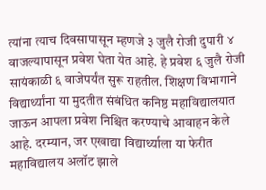त्यांना त्याच दिवसापासून म्हणजे ३ जुलै रोजी दुपारी ४ वाजल्यापासून प्रवेश घेता येत आहे. हे प्रवेश ६ जुलै रोजी सायंकाळी ६ वाजेपर्यंत सुरू राहतील. शिक्षण विभागाने विद्यार्थ्यांना या मुदतीत संबंधित कनिष्ठ महाविद्यालयात जाऊन आपला प्रवेश निश्चित करण्याचे आवाहन केले आहे. दरम्यान, जर एखाद्या विद्यार्थ्याला या फेरीत महाविद्यालय अलॉट झाले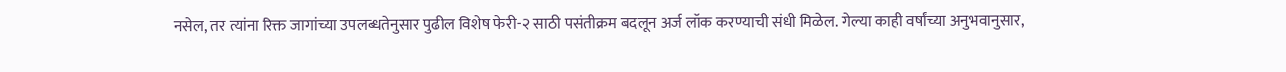नसेल, तर त्यांना रिक्त जागांच्या उपलब्धतेनुसार पुढील विशेष फेरी-२ साठी पसंतीक्रम बदलून अर्ज लॉक करण्याची संधी मिळेल. गेल्या काही वर्षांच्या अनुभवानुसार,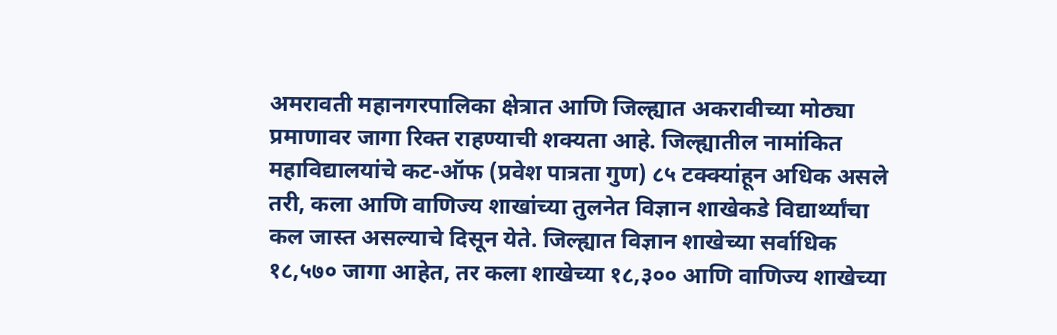अमरावती महानगरपालिका क्षेत्रात आणि जिल्ह्यात अकरावीच्या मोठ्या प्रमाणावर जागा रिक्त राहण्याची शक्यता आहे. जिल्ह्यातील नामांकित महाविद्यालयांचे कट-ऑफ (प्रवेश पात्रता गुण) ८५ टक्क्यांहून अधिक असले तरी, कला आणि वाणिज्य शाखांच्या तुलनेत विज्ञान शाखेकडे विद्यार्थ्यांचा कल जास्त असल्याचे दिसून येते. जिल्ह्यात विज्ञान शाखेच्या सर्वाधिक १८,५७० जागा आहेत, तर कला शाखेच्या १८,३०० आणि वाणिज्य शाखेच्या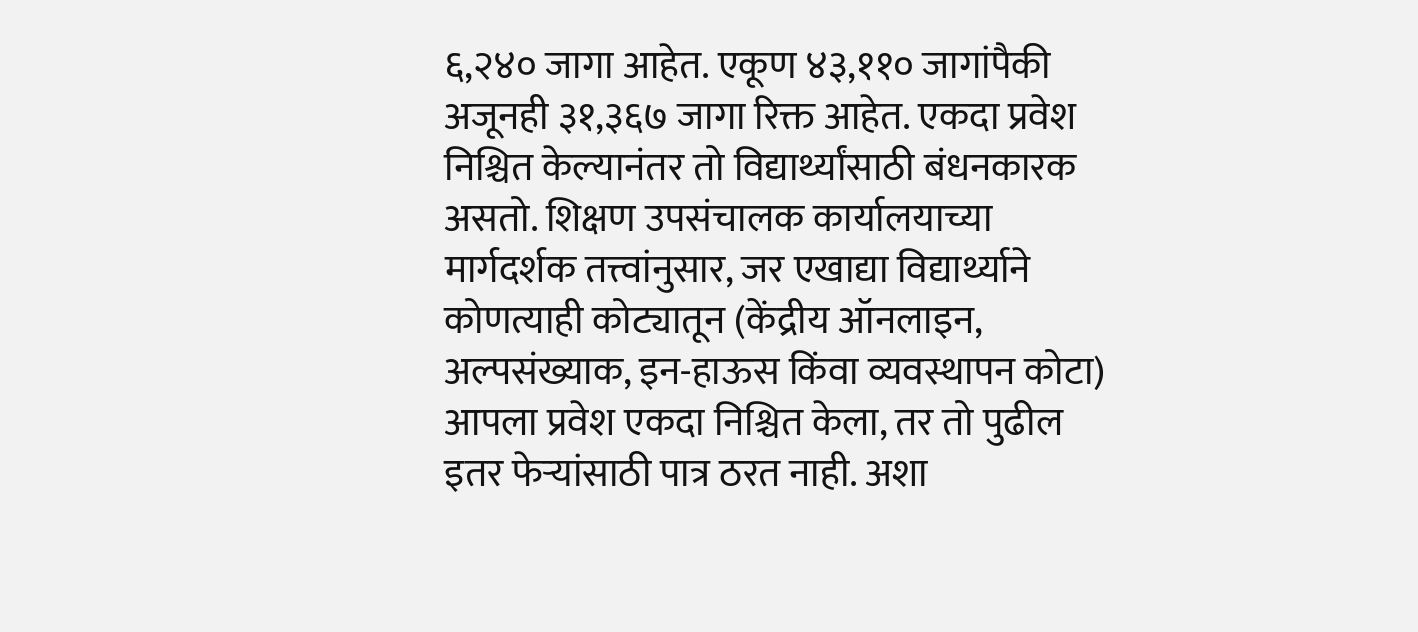६,२४० जागा आहेत. एकूण ४३,११० जागांपैकी अजूनही ३१,३६७ जागा रिक्त आहेत. एकदा प्रवेश निश्चित केल्यानंतर तो विद्यार्थ्यांसाठी बंधनकारक असतो. शिक्षण उपसंचालक कार्यालयाच्या मार्गदर्शक तत्त्वांनुसार, जर एखाद्या विद्यार्थ्याने कोणत्याही कोट्यातून (केंद्रीय ऑनलाइन, अल्पसंख्याक, इन-हाऊस किंवा व्यवस्थापन कोटा) आपला प्रवेश एकदा निश्चित केला, तर तो पुढील इतर फेऱ्यांसाठी पात्र ठरत नाही. अशा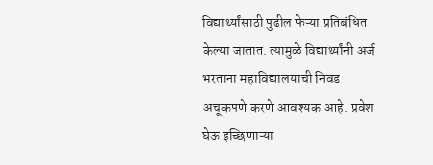विद्यार्थ्यांसाठी पुढील फेऱ्या प्रतिबंधित केल्या जातात. त्यामुळे विद्यार्थ्यांनी अर्ज भरताना महाविद्यालयाची निवड अचूकपणे करणे आवश्यक आहे. प्रवेश घेऊ इच्छिणाऱ्या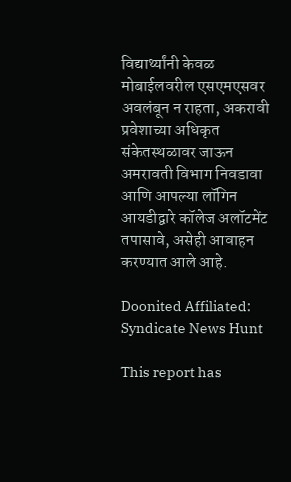विद्यार्थ्यांनी केवळ मोबाईलवरील एसएमएसवर अवलंबून न राहता, अकरावी प्रवेशाच्या अधिकृत संकेतस्थळावर जाऊन अमरावती विभाग निवडावा आणि आपल्या लॉगिन आयडीद्वारे कॉलेज अलॉटमेंट तपासावे, असेही आवाहन करण्यात आले आहे.

Doonited Affiliated: Syndicate News Hunt

This report has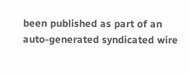been published as part of an auto-generated syndicated wire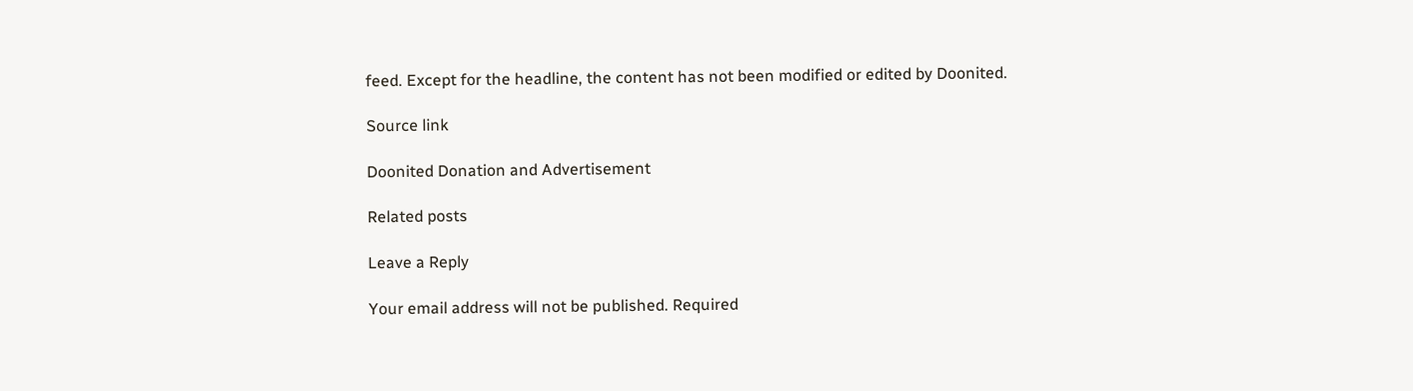feed. Except for the headline, the content has not been modified or edited by Doonited.

Source link

Doonited Donation and Advertisement

Related posts

Leave a Reply

Your email address will not be published. Required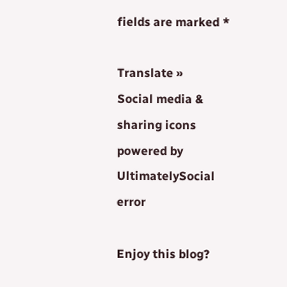fields are marked *

Translate »
Social media & sharing icons powered by UltimatelySocial
error

Enjoy this blog?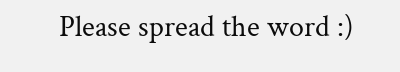Please spread the word :)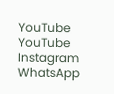YouTube
YouTube
Instagram
WhatsApp